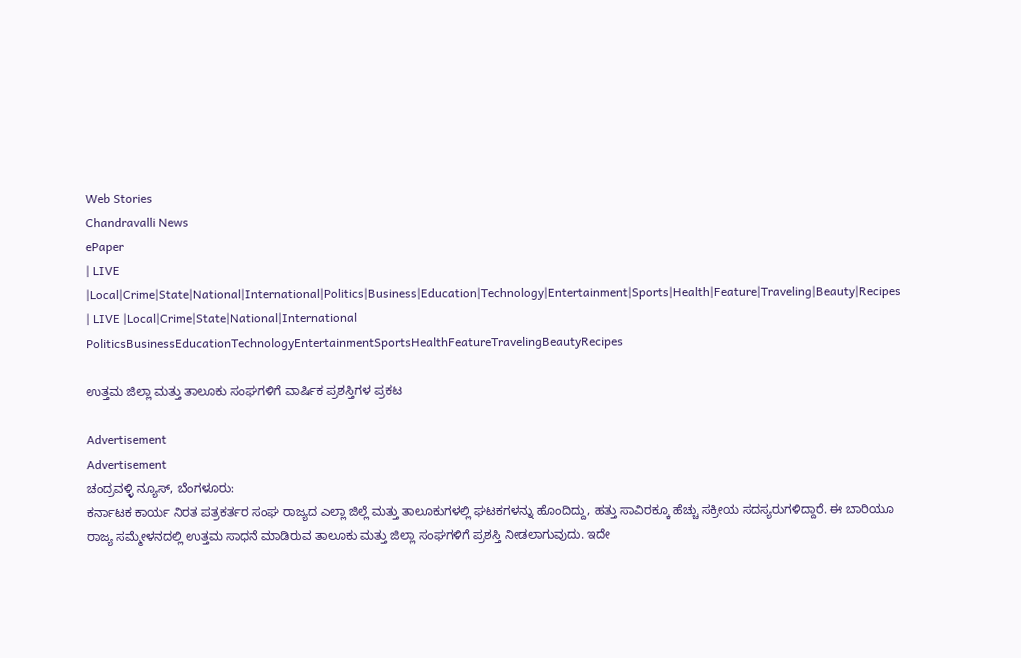Web Stories
Chandravalli News
ePaper
| LIVE |Local|Crime|State|National|International|Politics|Business|Education|Technology|Entertainment|Sports|Health|Feature|Traveling|Beauty|Recipes
| LIVE |Local|Crime|State|National|International
PoliticsBusinessEducationTechnologyEntertainmentSportsHealthFeatureTravelingBeautyRecipes

ಉತ್ತಮ ಜಿಲ್ಲಾ ಮತ್ತು ತಾಲೂಕು ಸಂಘಗಳಿಗೆ ವಾರ್ಷಿಕ ಪ್ರಶಸ್ತಿಗಳ ಪ್ರಕಟ

Advertisement
Advertisement
ಚಂದ್ರವಳ್ಳಿ ನ್ಯೂಸ್, ಬೆಂಗಳೂರು:
ಕರ್ನಾಟಕ ಕಾರ್ಯ ನಿರತ ಪತ್ರಕರ್ತರ ಸಂಘ ರಾಜ್ಯದ ಎಲ್ಲಾ ಜಿಲ್ಲೆ ಮತ್ತು ತಾಲೂಕುಗಳಲ್ಲಿ ಘಟಕಗಳನ್ನು ಹೊಂದಿದ್ದು, ಹತ್ತು ಸಾವಿರಕ್ಕೂ ಹೆಚ್ಚು ಸಕ್ರೀಯ ಸದಸ್ಯರುಗಳಿದ್ದಾರೆ. ಈ ಬಾರಿಯೂ ರಾಜ್ಯ ಸಮ್ಮೇಳನದಲ್ಲಿ ಉತ್ತಮ ಸಾಧನೆ ಮಾಡಿರುವ ತಾಲೂಕು ಮತ್ತು ಜಿಲ್ಲಾ ಸಂಘಗಳಿಗೆ ಪ್ರಶಸ್ತಿ ನೀಡಲಾಗುವುದು. ಇದೇ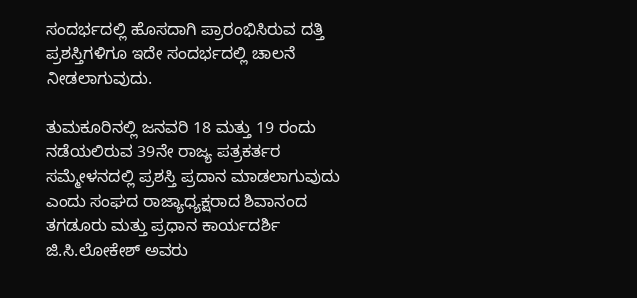ಸಂದರ್ಭದಲ್ಲಿ ಹೊಸದಾಗಿ ಪ್ರಾರಂಭಿಸಿರುವ ದತ್ತಿ ಪ್ರಶಸ್ತಿಗಳಿಗೂ ಇದೇ ಸಂದರ್ಭದಲ್ಲಿ ಚಾಲನೆ ನೀಡಲಾಗುವುದು.

ತುಮಕೂರಿನಲ್ಲಿ ಜನವರಿ 18 ಮತ್ತು 19 ರಂದು ನಡೆಯಲಿರುವ 39ನೇ ರಾಜ್ಯ ಪತ್ರಕರ್ತರ ಸಮ್ಮೇಳನದಲ್ಲಿ ಪ್ರಶಸ್ತಿ ಪ್ರದಾನ ಮಾಡಲಾಗುವುದು ಎಂದು ಸಂಘದ ರಾಜ್ಯಾಧ್ಯಕ್ಷರಾದ ಶಿವಾನಂದ ತಗಡೂರು ಮತ್ತು ಪ್ರಧಾನ ಕಾರ್ಯದರ್ಶಿ ಜಿ.ಸಿ.ಲೋಕೇಶ್ ಅವರು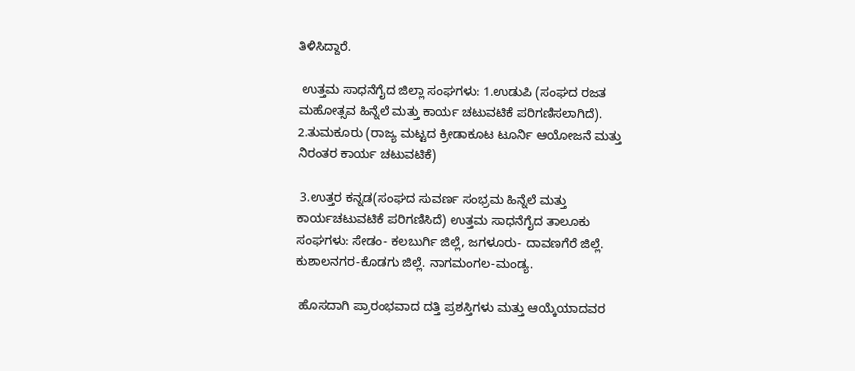ತಿಳಿಸಿದ್ದಾರೆ.

 ಉತ್ತಮ ಸಾಧನೆಗೈದ ಜಿಲ್ಲಾ ಸಂಘಗಳು: 1.ಉಡುಪಿ (ಸಂಘದ ರಜತ ಮಹೋತ್ಸವ ಹಿನ್ನೆಲೆ ಮತ್ತು ಕಾರ್ಯ ಚಟುವಟಿಕೆ ಪರಿಗಣಿಸಲಾಗಿದೆ). 2.ತುಮಕೂರು (ರಾಜ್ಯ ಮಟ್ಟದ ಕ್ರೀಡಾಕೂಟ ಟೂರ್ನಿ ಆಯೋಜನೆ ಮತ್ತು ನಿರಂತರ ಕಾರ್ಯ ಚಟುವಟಿಕೆ)

 3.ಉತ್ತರ ಕನ್ನಡ(ಸಂಘದ ಸುವರ್ಣ ಸಂಭ್ರಮ ಹಿನ್ನೆಲೆ ಮತ್ತು ಕಾರ್ಯಚಟುವಟಿಕೆ ಪರಿಗಣಿಸಿದೆ) ಉತ್ತಮ ಸಾಧನೆಗೈದ ತಾಲೂಕು ಸಂಘಗಳು: ಸೇಡಂ- ಕಲಬುರ್ಗಿ ಜಿಲ್ಲೆ, ಜಗಳೂರು- ದಾವಣಗೆರೆ ಜಿಲ್ಲೆ. ಕುಶಾಲನಗರ-ಕೊಡಗು ಜಿಲ್ಲೆ. ನಾಗಮಂಗಲ-ಮಂಡ್ಯ.

 ಹೊಸದಾಗಿ ಪ್ರಾರಂಭವಾದ ದತ್ತಿ ಪ್ರಶಸ್ತಿಗಳು ಮತ್ತು ಆಯ್ಕೆಯಾದವರ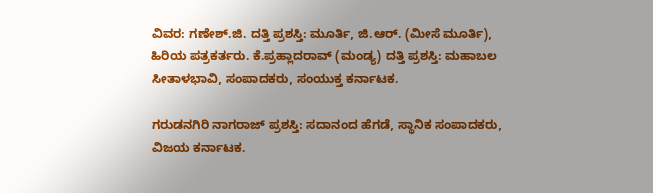ವಿವರ: ಗಣೇಶ್.ಜಿ. ದತ್ತಿ ಪ್ರಶಸ್ತಿ: ಮೂರ್ತಿ, ಜಿ.ಆರ್. (ಮೀಸೆ ಮೂರ್ತಿ), ಹಿರಿಯ ಪತ್ರಕರ್ತರು. ಕೆ.ಪ್ರಹ್ಲಾದರಾವ್ (ಮಂಡ್ಯ) ದತ್ತಿ ಪ್ರಶಸ್ತಿ: ಮಹಾಬಲ ಸೀತಾಳಭಾವಿ, ಸಂಪಾದಕರು, ಸಂಯುಕ್ತ ಕರ್ನಾಟಕ.

ಗರುಡನಗಿರಿ ನಾಗರಾಜ್ ಪ್ರಶಸ್ತಿ: ಸದಾನಂದ ಹೆಗಡೆ, ಸ್ಥಾನಿಕ ಸಂಪಾದಕರು, ವಿಜಯ ಕರ್ನಾಟಕ.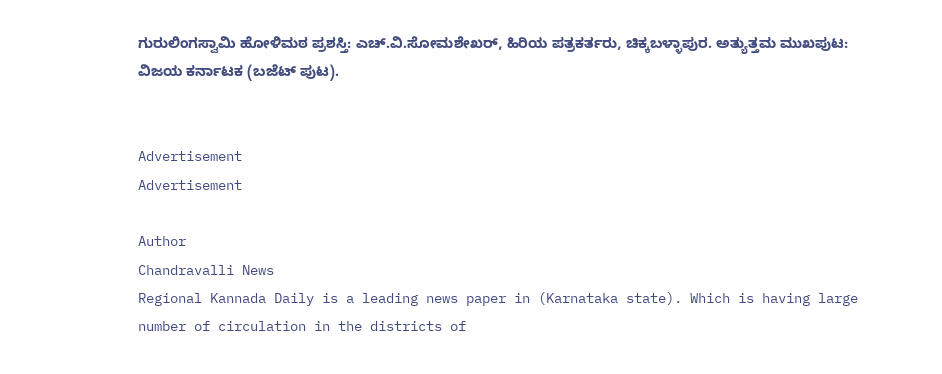ಗುರುಲಿಂಗಸ್ವಾಮಿ ಹೋಳಿಮಠ ಪ್ರಶಸ್ತಿ: ಎಚ್.ವಿ.ಸೋಮಶೇಖರ್, ಹಿರಿಯ ಪತ್ರಕರ್ತರು, ಚಿಕ್ಕಬಳ್ಳಾಪುರ. ಅತ್ಯುತ್ತಮ ಮುಖಪುಟ: ವಿಜಯ ಕರ್ನಾಟಕ (ಬಜೆಟ್ ಪುಟ).


Advertisement
Advertisement

Author
Chandravalli News
Regional Kannada Daily is a leading news paper in (Karnataka state). Which is having large number of circulation in the districts of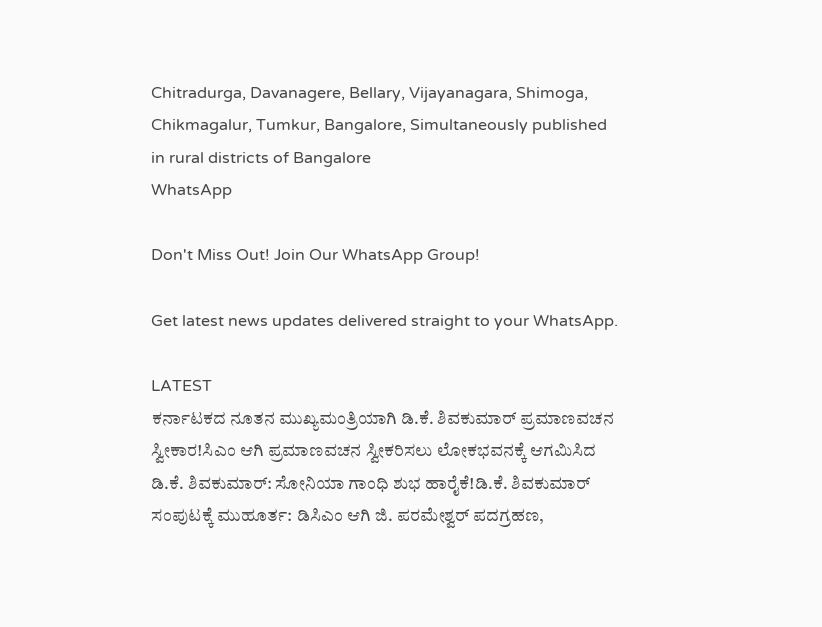Chitradurga, Davanagere, Bellary, Vijayanagara, Shimoga, Chikmagalur, Tumkur, Bangalore, Simultaneously published in rural districts of Bangalore
WhatsApp

Don't Miss Out! Join Our WhatsApp Group!

Get latest news updates delivered straight to your WhatsApp.

LATEST
ಕರ್ನಾಟಕದ ನೂತನ ಮುಖ್ಯಮಂತ್ರಿಯಾಗಿ ಡಿ.ಕೆ. ಶಿವಕುಮಾರ್ ಪ್ರಮಾಣವಚನ ಸ್ವೀಕಾರ!ಸಿಎಂ ಆಗಿ ಪ್ರಮಾಣವಚನ ಸ್ವೀಕರಿಸಲು ಲೋಕಭವನಕ್ಕೆ ಆಗಮಿಸಿದ ಡಿ.ಕೆ. ಶಿವಕುಮಾರ್: ಸೋನಿಯಾ ಗಾಂಧಿ ಶುಭ ಹಾರೈಕೆ!ಡಿ.ಕೆ. ಶಿವಕುಮಾರ್ ಸಂಪುಟಕ್ಕೆ ಮುಹೂರ್ತ: ಡಿಸಿಎಂ ಆಗಿ ಜಿ. ಪರಮೇಶ್ವರ್ ಪದಗ್ರಹಣ,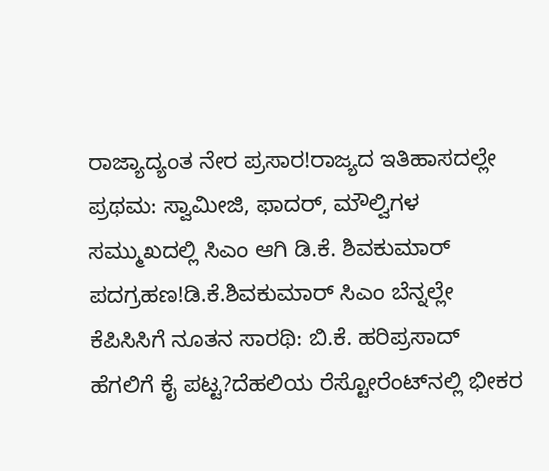ರಾಜ್ಯಾದ್ಯಂತ ನೇರ ಪ್ರಸಾರ!ರಾಜ್ಯದ ಇತಿಹಾಸದಲ್ಲೇ ಪ್ರಥಮ: ಸ್ವಾಮೀಜಿ, ಫಾದರ್, ಮೌಲ್ವಿಗಳ ಸಮ್ಮುಖದಲ್ಲಿ ಸಿಎಂ ಆಗಿ ಡಿ.ಕೆ. ಶಿವಕುಮಾರ್ ಪದಗ್ರಹಣ!ಡಿ.ಕೆ.ಶಿವಕುಮಾರ್ ಸಿಎಂ ಬೆನ್ನಲ್ಲೇ ಕೆಪಿಸಿಸಿಗೆ ನೂತನ ಸಾರಥಿ: ಬಿ.ಕೆ. ಹರಿಪ್ರಸಾದ್ ಹೆಗಲಿಗೆ ಕೈ ಪಟ್ಟ?ದೆಹಲಿಯ ರೆಸ್ಟೋರೆಂಟ್‌ನಲ್ಲಿ ಭೀಕರ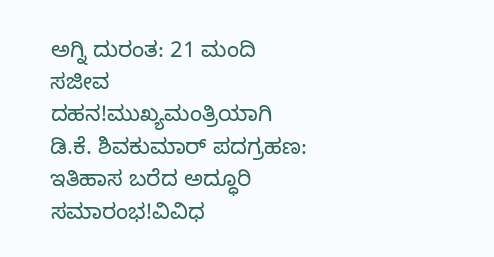ಅಗ್ನಿ ದುರಂತ: 21 ಮಂದಿ ಸಜೀವ ದಹನ!ಮುಖ್ಯಮಂತ್ರಿಯಾಗಿ ಡಿ.ಕೆ. ಶಿವಕುಮಾರ್ ಪದಗ್ರಹಣ: ಇತಿಹಾಸ ಬರೆದ ಅದ್ಧೂರಿ ಸಮಾರಂಭ!ವಿವಿಧ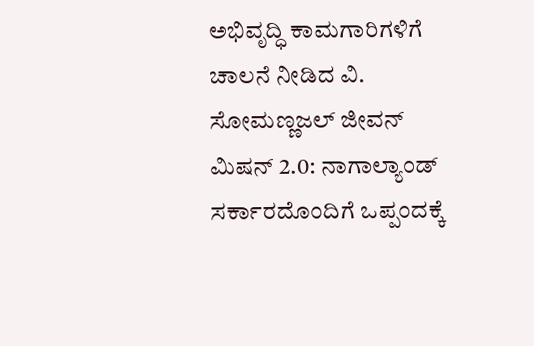ಅಭಿವೃದ್ಧಿ ಕಾಮಗಾರಿಗಳಿಗೆ ಚಾಲನೆ ನೀಡಿದ ವಿ. ಸೋಮಣ್ಣಜಲ್ ಜೀವನ್ ಮಿಷನ್ 2.0: ನಾಗಾಲ್ಯಾಂಡ್ ಸರ್ಕಾರದೊಂದಿಗೆ ಒಪ್ಪಂದಕ್ಕೆ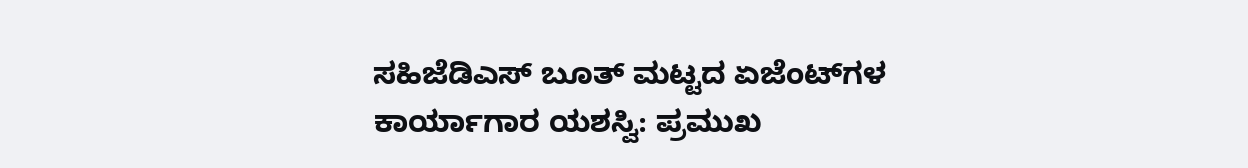ಸಹಿಜೆಡಿಎಸ್ ಬೂತ್ ಮಟ್ಟದ ಏಜೆಂಟ್‌ಗಳ ಕಾರ್ಯಾಗಾರ ಯಶಸ್ವಿ: ಪ್ರಮುಖ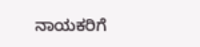ನಾಯಕರಿಗೆ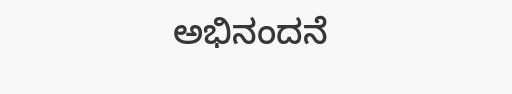ಅಭಿನಂದನೆ